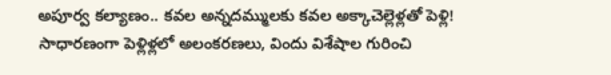అపూర్వ కల్యాణం.. కవల అన్నదమ్ములకు కవల అక్కాచెల్లెళ్లతో పెళ్లి!
సాధారణంగా పెళ్లిళ్లలో అలంకరణలు, విందు విశేషాల గురించి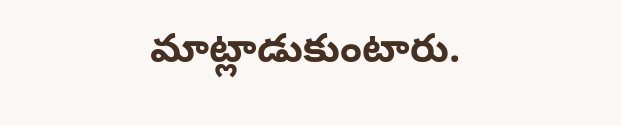మాట్లాడుకుంటారు.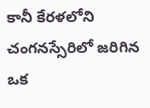కానీ కేరళలోని చంగనస్సేరిలో జరిగిన ఒక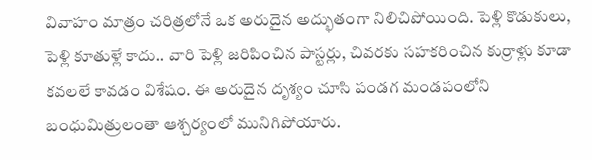వివాహం మాత్రం చరిత్రలోనే ఒక అరుదైన అద్భుతంగా నిలిచిపోయింది. పెళ్లి కొడుకులు, పెళ్లి కూతుళ్లే కాదు.. వారి పెళ్లి జరిపించిన పాస్టర్లు, చివరకు సహకరించిన కుర్రాళ్లు కూడా కవలలే కావడం విశేషం. ఈ అరుదైన దృశ్యం చూసి పండగ మండపంలోని బంధుమిత్రులంతా ఆశ్చర్యంలో మునిగిపోయారు.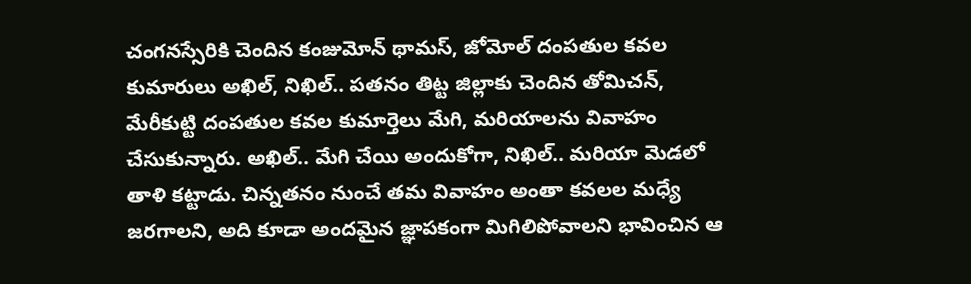చంగనస్సేరికి చెందిన కంజుమోన్ థామస్, జోమోల్ దంపతుల కవల కుమారులు అఖిల్, నిఖిల్.. పతనం తిట్ట జిల్లాకు చెందిన తోమిచన్, మేరీకుట్టి దంపతుల కవల కుమార్తెలు మేగి, మరియాలను వివాహం చేసుకున్నారు. అఖిల్.. మేగి చేయి అందుకోగా, నిఖిల్.. మరియా మెడలో తాళి కట్టాడు. చిన్నతనం నుంచే తమ వివాహం అంతా కవలల మధ్యే జరగాలని, అది కూడా అందమైన జ్ఞాపకంగా మిగిలిపోవాలని భావించిన ఆ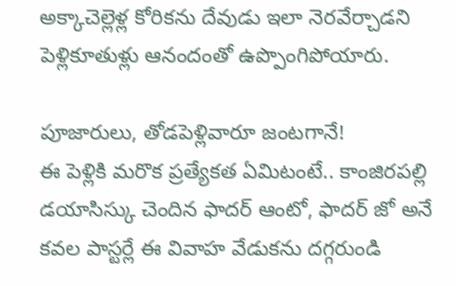అక్కాచెల్లెళ్ల కోరికను దేవుడు ఇలా నెరవేర్చాడని పెళ్లికూతుళ్లు ఆనందంతో ఉప్పొంగిపోయారు.

పూజారులు, తోడపెళ్లివారూ జంటగానే!
ఈ పెళ్లికి మరొక ప్రత్యేకత ఏమిటంటే.. కాంజిరపల్లి డయాసిస్కు చెందిన ఫాదర్ ఆంటో, ఫాదర్ జో అనే కవల పాస్టర్లే ఈ వివాహ వేడుకను దగ్గరుండి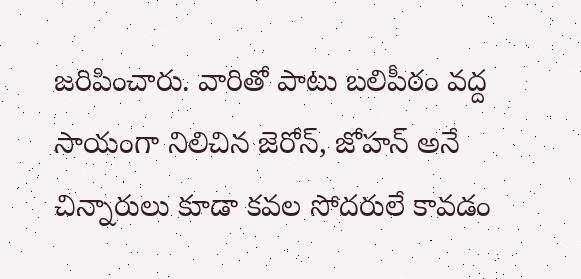జరిపించారు. వారితో పాటు బలిపీఠం వద్ద సాయంగా నిలిచిన జెరోన్, జోహన్ అనే చిన్నారులు కూడా కవల సోదరులే కావడం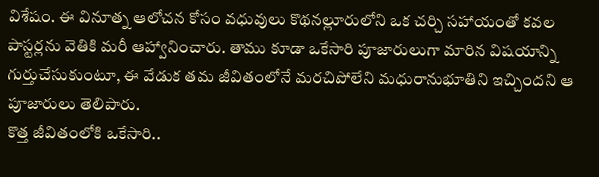విశేషం. ఈ వినూత్న ఆలోచన కోసం వధువులు కొథనల్లూరులోని ఒక చర్చి సహాయంతో కవల పాస్టర్లను వెతికి మరీ ఆహ్వానించారు. తాము కూడా ఒకేసారి పూజారులుగా మారిన విషయాన్ని గుర్తుచేసుకుంటూ, ఈ వేడుక తమ జీవితంలోనే మరచిపోలేని మధురానుభూతిని ఇచ్చిందని ఆ పూజారులు తెలిపారు.
కొత్త జీవితంలోకి ఒకేసారి..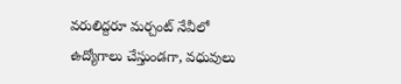వరులిద్దరూ మర్చంట్ నేవీలో ఉద్యోగాలు చేస్తుండగా, వధువులు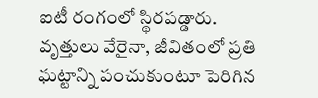ఐటీ రంగంలో స్థిరపడ్డారు. వృత్తులు వేరైనా, జీవితంలో ప్రతి ఘట్టాన్ని పంచుకుంటూ పెరిగిన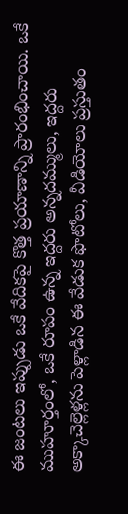ఈ జంటలు ఇప్పుడు ఒకే వేదికపై కొత్త ప్రయాణాన్ని ప్రారంభించాయి. ఒకే ముహూర్తంలో, ఒకే రూపం ఉన్న ఇద్దరు అన్నదమ్ములు, ఇద్దరు అక్కాచెల్లెళ్లను పెళ్లాడిన ఈ వేడుక ఫొటోలు, వీడియోలు ప్రస్తుతం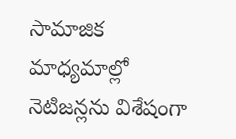సామాజిక మాధ్యమాల్లో నెటిజన్లను విశేషంగా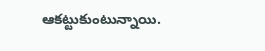ఆకట్టుకుంటున్నాయి.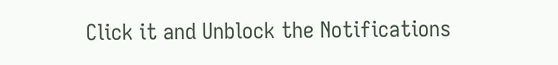Click it and Unblock the Notifications